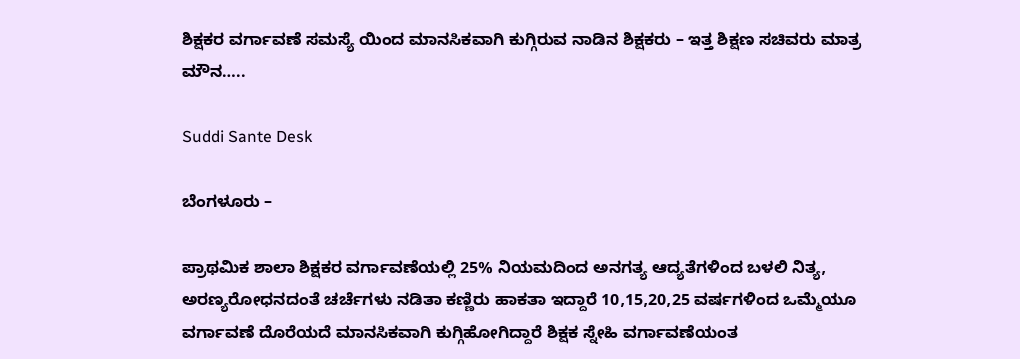ಶಿಕ್ಷಕರ ವರ್ಗಾವಣೆ ಸಮಸ್ಯೆ ಯಿಂದ ಮಾನಸಿಕವಾಗಿ ಕುಗ್ಗಿರುವ ನಾಡಿನ ಶಿಕ್ಷಕರು – ಇತ್ತ ಶಿಕ್ಷಣ ಸಚಿವರು ಮಾತ್ರ ಮೌನ…..

Suddi Sante Desk

ಬೆಂಗಳೂರು –

ಪ್ರಾಥಮಿಕ ಶಾಲಾ ಶಿಕ್ಷಕರ ವರ್ಗಾವಣೆಯಲ್ಲಿ 25% ನಿಯಮದಿಂದ ಅನಗತ್ಯ ಆದ್ಯತೆಗಳಿಂದ ಬಳಲಿ ನಿತ್ಯ, ಅರಣ್ಯರೋಧನದಂತೆ ಚರ್ಚೆಗಳು ನಡಿತಾ ಕಣ್ಣಿರು ಹಾಕತಾ ಇದ್ದಾರೆ 10,15,20,25 ವರ್ಷಗಳಿಂದ ಒಮ್ಮೆಯೂ ವರ್ಗಾವಣೆ ದೊರೆಯದೆ ಮಾನಸಿಕವಾಗಿ ಕುಗ್ಗಿಹೋಗಿದ್ದಾರೆ ಶಿಕ್ಷಕ ಸ್ನೇಹಿ ವರ್ಗಾವಣೆಯಂತ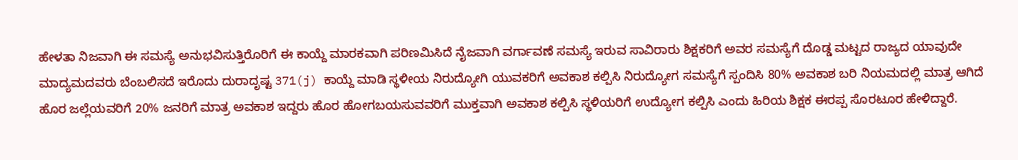ಹೇಳತಾ ನಿಜವಾಗಿ ಈ ಸಮಸ್ಯೆ ಅನುಭವಿಸುತ್ತಿರೊರಿಗೆ ಈ ಕಾಯ್ದೆ ಮಾರಕವಾಗಿ ಪರಿಣಮಿಸಿದೆ ನೈಜವಾಗಿ ವರ್ಗಾವಣೆ ಸಮಸ್ಯೆ ಇರುವ ಸಾವಿರಾರು ಶಿಕ್ಷಕರಿಗೆ ಅವರ ಸಮಸ್ಯೆಗೆ ದೊಡ್ಡ ಮಟ್ಟದ ರಾಜ್ಯದ ಯಾವುದೇ ಮಾದ್ಯಮದವರು ಬೆಂಬಲಿಸದೆ ಇರೊದು ದುರಾದೃಷ್ಟ 371(j) ಕಾಯ್ದೆ ಮಾಡಿ ಸ್ಥಳೀಯ ನಿರುದ್ಯೋಗಿ ಯುವಕರಿಗೆ ಅವಕಾಶ ಕಲ್ಪಿಸಿ ನಿರುದ್ಯೋಗ ಸಮಸ್ಯೆಗೆ ಸ್ಪಂದಿಸಿ 80% ಅವಕಾಶ ಬರಿ ನಿಯಮದಲ್ಲಿ ಮಾತ್ರ ಆಗಿದೆ ಹೊರ ಜಲ್ಲೆಯವರಿಗೆ 20% ಜನರಿಗೆ ಮಾತ್ರ ಅವಕಾಶ ಇದ್ದರು ಹೊರ ಹೋಗಬಯಸುವವರಿಗೆ ಮುಕ್ತವಾಗಿ ಅವಕಾಶ ಕಲ್ಪಿಸಿ ಸ್ಥಳಿಯರಿಗೆ ಉದ್ಯೋಗ ಕಲ್ಪಿಸಿ ಎಂದು ಹಿರಿಯ ಶಿಕ್ಷಕ ಈರಪ್ಪ ಸೊರಟೂರ ಹೇಳಿದ್ದಾರೆ.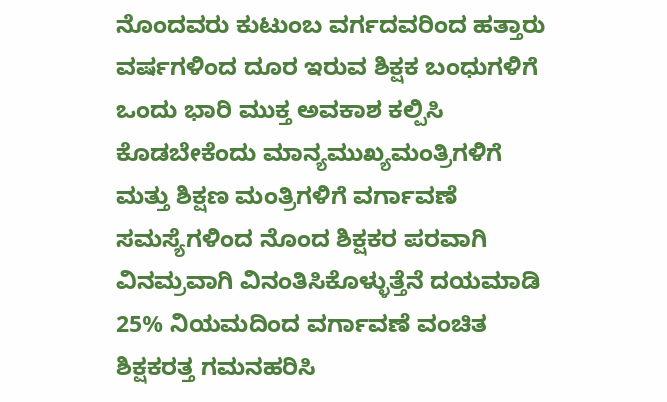ನೊಂದವರು ಕುಟುಂಬ ವರ್ಗದವರಿಂದ ಹತ್ತಾರು ವರ್ಷಗಳಿಂದ ದೂರ ಇರುವ ಶಿಕ್ಷಕ ಬಂಧುಗಳಿಗೆ ಒಂದು ಭಾರಿ ಮುಕ್ತ ಅವಕಾಶ ಕಲ್ಪಿಸಿ ಕೊಡಬೇಕೆಂದು ಮಾನ್ಯಮುಖ್ಯಮಂತ್ರಿಗಳಿಗೆ ಮತ್ತು ಶಿಕ್ಷಣ ಮಂತ್ರಿಗಳಿಗೆ ವರ್ಗಾವಣೆ ಸಮಸ್ಯೆಗಳಿಂದ ನೊಂದ ಶಿಕ್ಷಕರ ಪರವಾಗಿ ವಿನಮ್ರವಾಗಿ ವಿನಂತಿಸಿಕೊಳ್ಳುತ್ತೆನೆ ದಯಮಾಡಿ 25% ನಿಯಮದಿಂದ ವರ್ಗಾವಣೆ ವಂಚಿತ ಶಿಕ್ಷಕರತ್ತ ಗಮನಹರಿಸಿ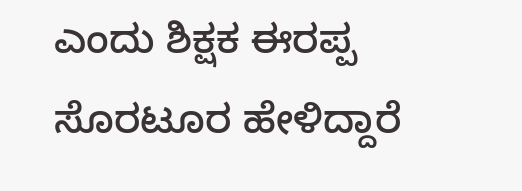ಎಂದು ಶಿಕ್ಷಕ ಈರಪ್ಪ ಸೊರಟೂರ ಹೇಳಿದ್ದಾರೆ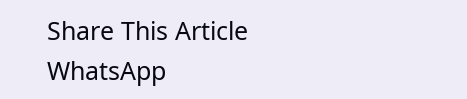Share This Article
WhatsApp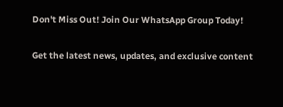Don't Miss Out! Join Our WhatsApp Group Today!

Get the latest news, updates, and exclusive content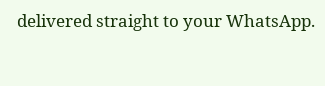delivered straight to your WhatsApp.